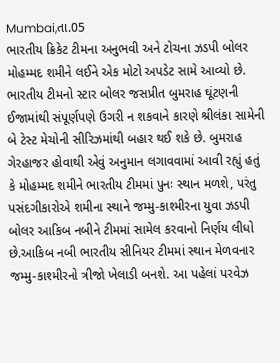Mumbai,તા.05
ભારતીય ક્રિકેટ ટીમના અનુભવી અને ટોચના ઝડપી બોલર મોહમ્મદ શમીને લઈને એક મોટો અપડેટ સામે આવ્યો છે. ભારતીય ટીમનો સ્ટાર બોલર જસપ્રીત બુમરાહ ઘૂંટણની ઈજામાંથી સંપૂર્ણપણે ઉગરી ન શકવાને કારણે શ્રીલંકા સામેની બે ટેસ્ટ મેચોની સીરિઝમાંથી બહાર થઈ શકે છે. બુમરાહ ગેરહાજર હોવાથી એવું અનુમાન લગાવવામાં આવી રહ્યું હતું કે મોહમ્મદ શમીને ભારતીય ટીમમાં પુનઃ સ્થાન મળશે, પરંતુ પસંદગીકારોએ શમીના સ્થાને જમ્મુ-કાશ્મીરના યુવા ઝડપી બોલર આકિબ નબીને ટીમમાં સામેલ કરવાનો નિર્ણય લીધો છે.આકિબ નબી ભારતીય સીનિયર ટીમમાં સ્થાન મેળવનાર જમ્મુ-કાશ્મીરનો ત્રીજો ખેલાડી બનશે. આ પહેલાં પરવેઝ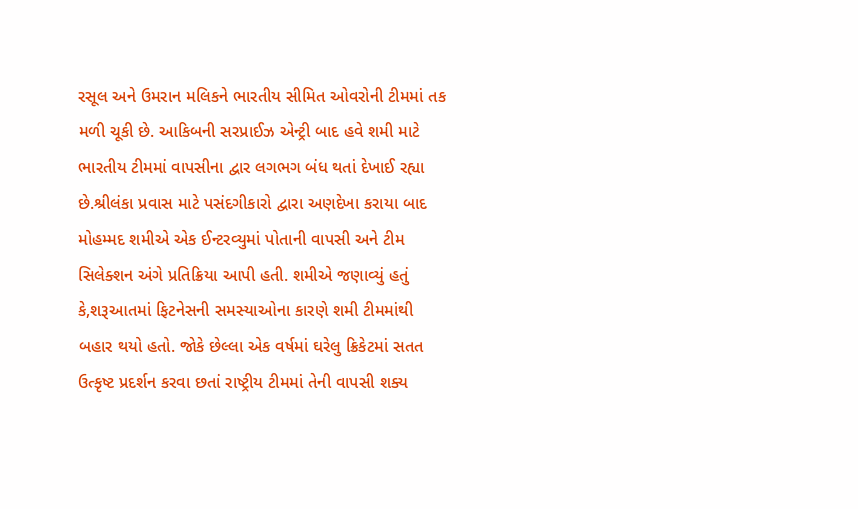રસૂલ અને ઉમરાન મલિકને ભારતીય સીમિત ઓવરોની ટીમમાં તક મળી ચૂકી છે. આકિબની સરપ્રાઈઝ એન્ટ્રી બાદ હવે શમી માટે ભારતીય ટીમમાં વાપસીના દ્વાર લગભગ બંધ થતાં દેખાઈ રહ્યા છે.શ્રીલંકા પ્રવાસ માટે પસંદગીકારો દ્વારા અણદેખા કરાયા બાદ મોહમ્મદ શમીએ એક ઈન્ટરવ્યુમાં પોતાની વાપસી અને ટીમ સિલેક્શન અંગે પ્રતિક્રિયા આપી હતી. શમીએ જણાવ્યું હતું કે,શરૂઆતમાં ફિટનેસની સમસ્યાઓના કારણે શમી ટીમમાંથી બહાર થયો હતો. જોકે છેલ્લા એક વર્ષમાં ઘરેલુ ક્રિકેટમાં સતત ઉત્કૃષ્ટ પ્રદર્શન કરવા છતાં રાષ્ટ્રીય ટીમમાં તેની વાપસી શક્ય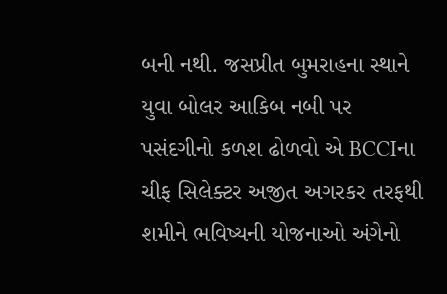બની નથી. જસપ્રીત બુમરાહના સ્થાને યુવા બોલર આકિબ નબી પર પસંદગીનો કળશ ઢોળવો એ BCCIના ચીફ સિલેક્ટર અજીત અગરકર તરફથી શમીને ભવિષ્યની યોજનાઓ અંગેનો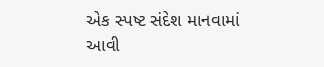એક સ્પષ્ટ સંદેશ માનવામાં આવી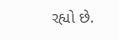રહ્યો છે.